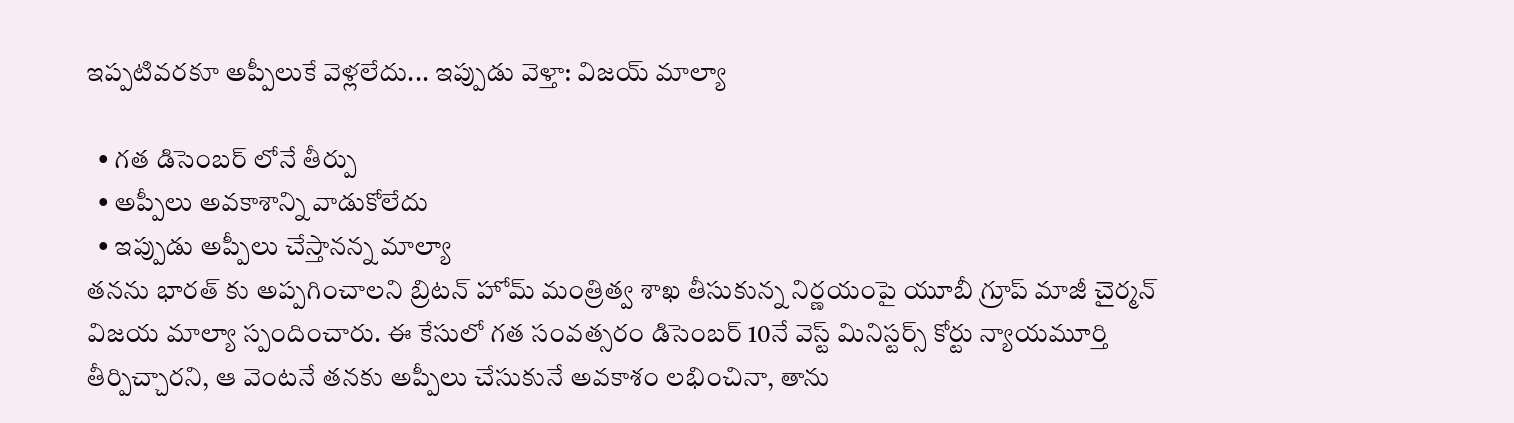ఇప్పటివరకూ అప్పీలుకే వెళ్లలేదు... ఇప్పుడు వెళ్తా: విజయ్ మాల్యా

  • గత డిసెంబర్ లోనే తీర్పు
  • అప్పీలు అవకాశాన్ని వాడుకోలేదు
  • ఇప్పుడు అప్పీలు చేస్తానన్న మాల్యా
తనను భారత్ కు అప్పగించాలని బ్రిటన్ హోమ్ మంత్రిత్వ శాఖ తీసుకున్న నిర్ణయంపై యూబీ గ్రూప్ మాజీ చైర్మన్ విజయ మాల్యా స్పందించారు. ఈ కేసులో గత సంవత్సరం డిసెంబర్ 10నే వెస్ట్ మినిస్టర్స్ కోర్టు న్యాయమూర్తి తీర్పిచ్చారని, ఆ వెంటనే తనకు అప్పీలు చేసుకునే అవకాశం లభించినా, తాను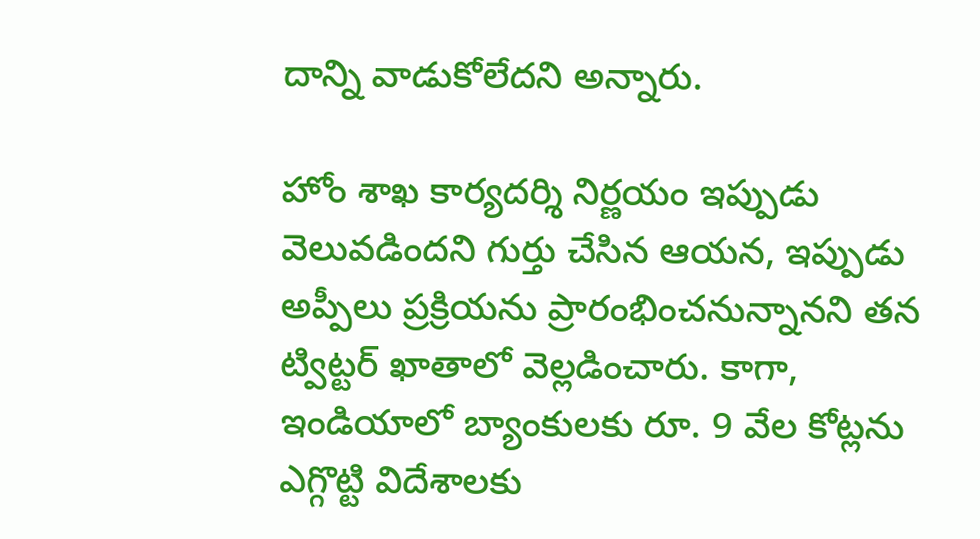దాన్ని వాడుకోలేదని అన్నారు.

హోం శాఖ కార్యదర్శి నిర్ణయం ఇప్పుడు వెలువడిందని గుర్తు చేసిన ఆయన, ఇప్పుడు అప్పీలు ప్రక్రియను ప్రారంభించనున్నానని తన ట్విట్టర్ ఖాతాలో వెల్లడించారు. కాగా, ఇండియాలో బ్యాంకులకు రూ. 9 వేల కోట్లను ఎగ్గొట్టి విదేశాలకు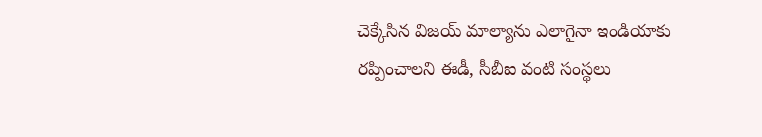చెక్కేసిన విజయ్ మాల్యాను ఎలాగైనా ఇండియాకు రప్పించాలని ఈడీ, సీబీఐ వంటి సంస్థలు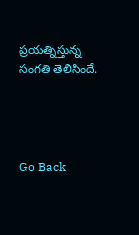ప్రయత్నిస్తున్న సంగతి తెలిసిందే.




Go Back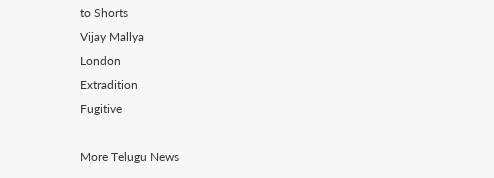to Shorts
Vijay Mallya
London
Extradition
Fugitive

More Telugu News